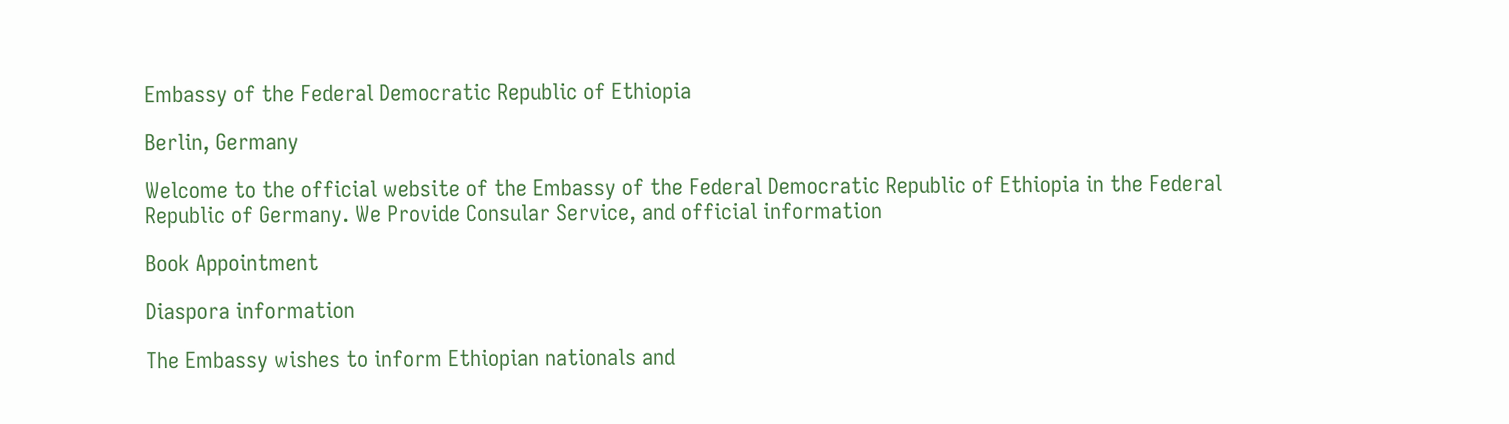Embassy of the Federal Democratic Republic of Ethiopia

Berlin, Germany

Welcome to the official website of the Embassy of the Federal Democratic Republic of Ethiopia in the Federal Republic of Germany. We Provide Consular Service, and official information

Book Appointment

Diaspora information

The Embassy wishes to inform Ethiopian nationals and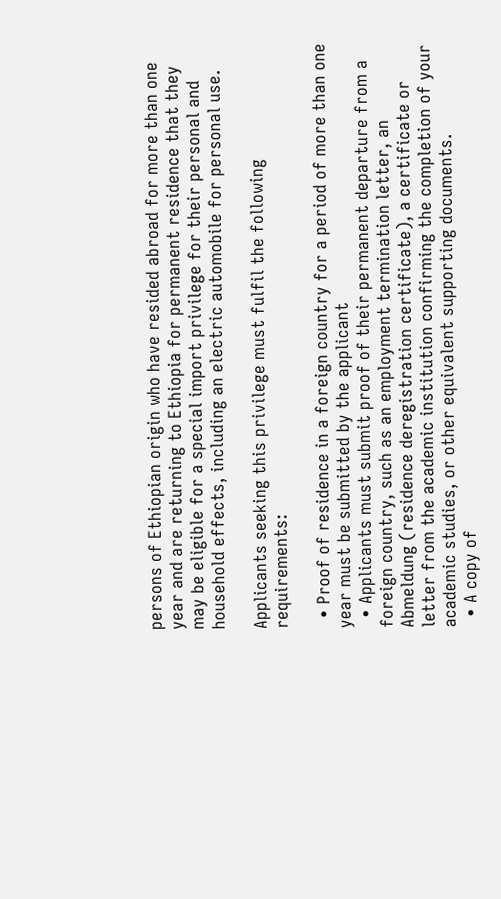persons of Ethiopian origin who have resided abroad for more than one year and are returning to Ethiopia for permanent residence that they may be eligible for a special import privilege for their personal and household effects, including an electric automobile for personal use.

Applicants seeking this privilege must fulfil the following requirements:

  • Proof of residence in a foreign country for a period of more than one year must be submitted by the applicant
  • Applicants must submit proof of their permanent departure from a foreign country, such as an employment termination letter, an Abmeldung (residence deregistration certificate), a certificate or letter from the academic institution confirming the completion of your academic studies, or other equivalent supporting documents.
  • A copy of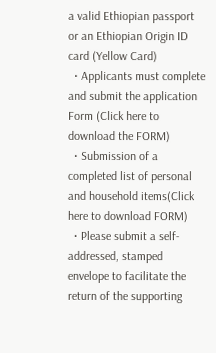a valid Ethiopian passport or an Ethiopian Origin ID card (Yellow Card)
  • Applicants must complete and submit the application Form (Click here to download the FORM)
  • Submission of a completed list of personal and household items(Click here to download FORM)
  • Please submit a self-addressed, stamped envelope to facilitate the return of the supporting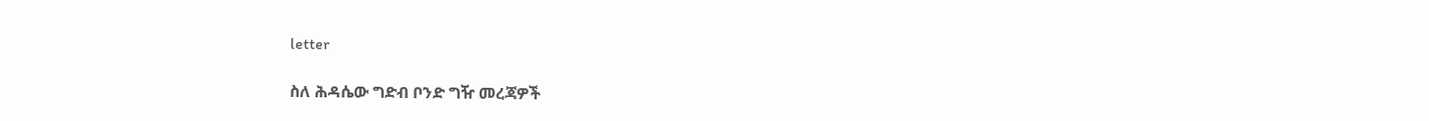letter

ስለ ሕዳሴው ግድብ ቦንድ ግዥ መረጃዎች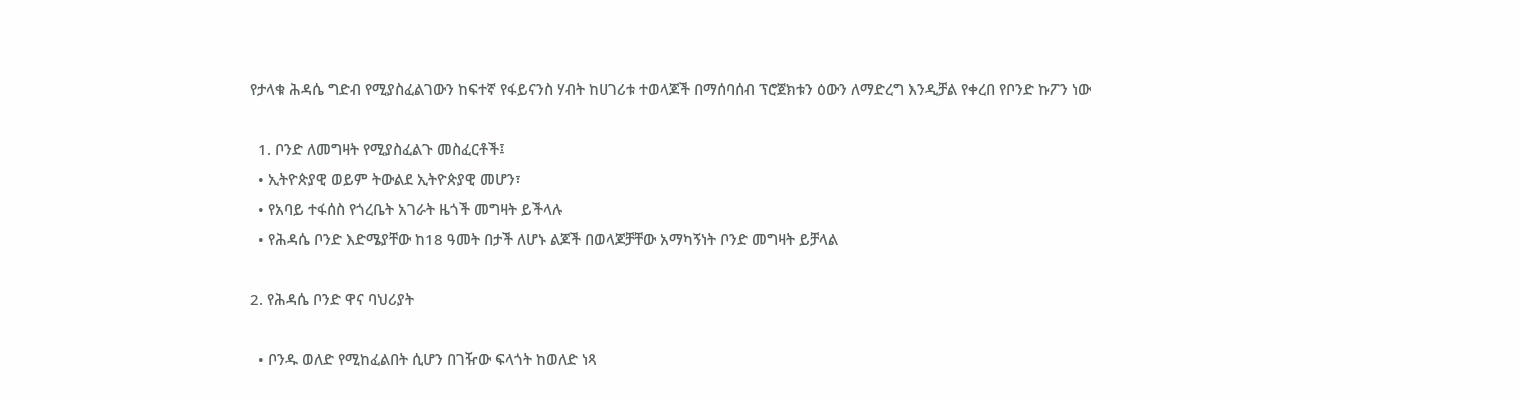የታላቁ ሕዳሴ ግድብ የሚያስፈልገውን ከፍተኛ የፋይናንስ ሃብት ከሀገሪቱ ተወላጆች በማሰባሰብ ፕሮጀክቱን ዕውን ለማድረግ እንዲቻል የቀረበ የቦንድ ኩፖን ነው

  1. ቦንድ ለመግዛት የሚያስፈልጉ መስፈርቶች፤
  • ኢትዮጵያዊ ወይም ትውልደ ኢትዮጵያዊ መሆን፣
  • የአባይ ተፋሰስ የጎረቤት አገራት ዜጎች መግዛት ይችላሉ
  • የሕዳሴ ቦንድ እድሜያቸው ከ18 ዓመት በታች ለሆኑ ልጆች በወላጆቻቸው አማካኝነት ቦንድ መግዛት ይቻላል

2. የሕዳሴ ቦንድ ዋና ባህሪያት

  • ቦንዱ ወለድ የሚከፈልበት ሲሆን በገዥው ፍላጎት ከወለድ ነጻ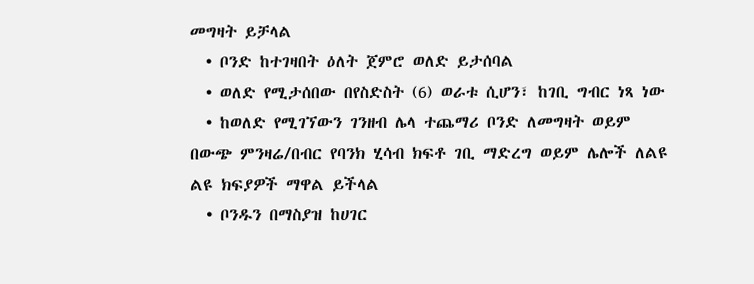መግዛት ይቻላል
  • ቦንድ ከተገዛበት ዕለት ጀምሮ ወለድ ይታሰባል
  • ወለድ የሚታሰበው በየስድስት (6) ወራቱ ሲሆን፣ ከገቢ ግብር ነጻ ነው
  • ከወለድ የሚገኘውን ገንዘብ ሌላ ተጨማሪ ቦንድ ለመግዛት ወይም በውጭ ምንዛሬ/በብር የባንክ ሂሳብ ክፍቶ ገቢ ማድረግ ወይም ሌሎች ለልዩ ልዩ ክፍያዎች ማዋል ይችላል
  • ቦንዱን በማስያዝ ከሀገር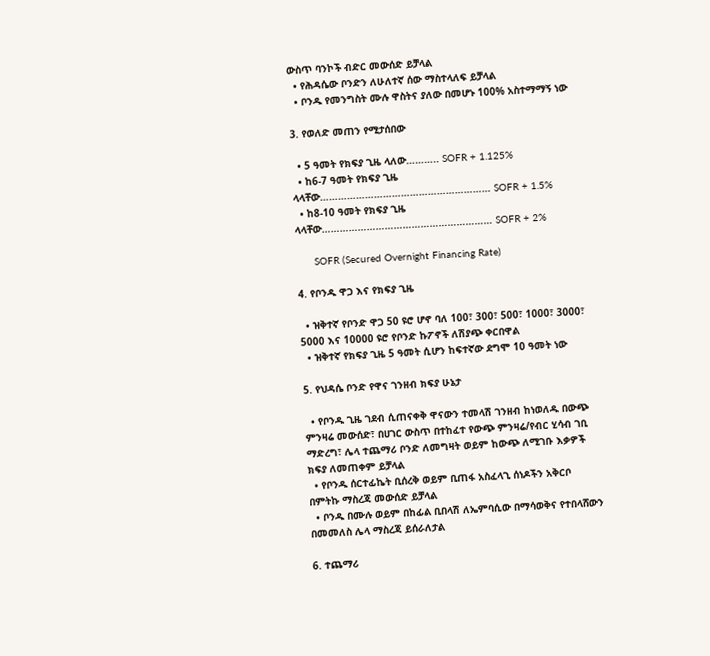ውስጥ ባንኮች ብድር መውሰድ ይቻላል
  • የሕዳሴው ቦንድን ለሁለተኛ ሰው ማስተላለፍ ይቻላል
  • ቦንዱ የመንግስት ሙሉ ዋስትና ያለው በመሆኑ 100% አስተማማኝ ነው

3. የወለድ መጠን የሚታሰበው

  • 5 ዓመት የክፍያ ጊዜ ላለው……….. SOFR + 1.125%
  • ከ6-7 ዓመት የክፍያ ጊዜ ላላቸው………………………………………………… SOFR + 1.5%
  • ከ8-10 ዓመት የክፍያ ጊዜ ላላቸው………………………………………………… SOFR + 2%

      SOFR (Secured Overnight Financing Rate)

4. የቦንዱ ዋጋ እና የክፍያ ጊዜ

  • ዝቅተኛ የቦንድ ዋጋ 50 ዩሮ ሆኖ ባለ 100፣ 300፣ 500፣ 1000፣ 3000፣ 5000 እና 10000 ዩሮ የቦንድ ኩፖኖች ለሽያጭ ቀርበዋል
  • ዝቅተኛ የክፍያ ጊዜ 5 ዓመት ሲሆን ከፍተኛው ደግሞ 10 ዓመት ነው

5. የህዳሴ ቦንድ የዋና ገንዘብ ክፍያ ሁኔታ

  • የቦንዱ ጊዜ ገደብ ሲጠናቀቅ ዋናውን ተመላሽ ገንዘብ ከነወለዱ በውጭ ምንዛሬ መውሰድ፣ በሀገር ውስጥ በተከፈተ የውጭ ምንዛሬ/የብር ሂሳብ ገቢ ማድረግ፣ ሌላ ተጨማሪ ቦንድ ለመግዛት ወይም ከውጭ ለሚገቡ እቃዎች ክፍያ ለመጠቀም ይቻላል
  • የቦንዱ ሰርተፊኬት ቢሰረቅ ወይም ቢጠፋ አስፈላጊ ሰነዶችን አቅርቦ በምትኩ ማስረጃ መውሰድ ይቻላል
  • ቦንዱ በሙሉ ወይም በከፊል ቢበላሽ ለኤምባሲው በማሳወቅና የተበላሸውን በመመለስ ሌላ ማስረጃ ይሰራለታል

6. ተጨማሪ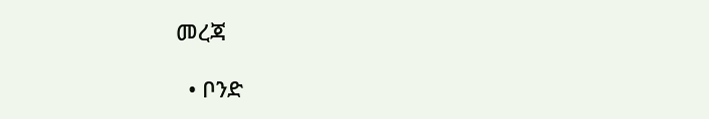መረጃ

  • ቦንድ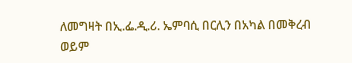ለመግዛት በኢ.ፌ.ዲ.ሪ. ኤምባሲ በርሊን በአካል በመቅረብ ወይም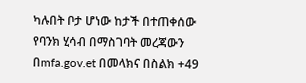ካሉበት ቦታ ሆነው ከታች በተጠቀሰው የባንክ ሂሳብ በማስገባት መረጃውን በmfa.gov.et በመላክና በስልክ +49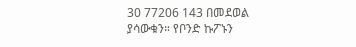30 77206 143 በመደወል ያሳውቁን። የቦንድ ኩፖኑን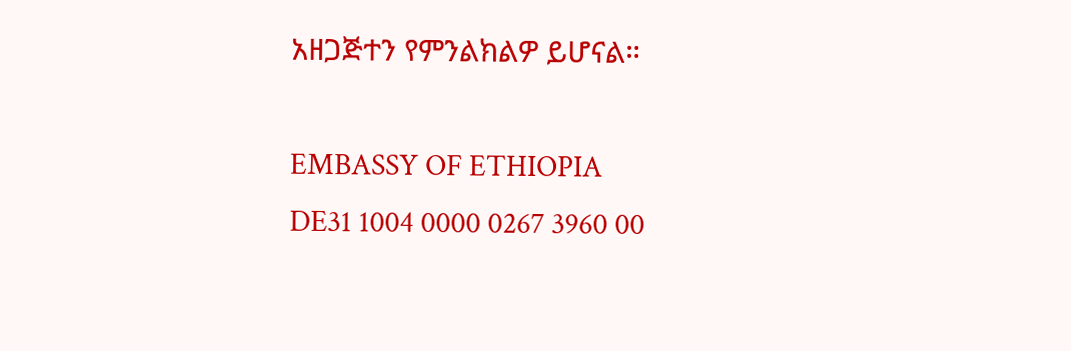አዘጋጅተን የምንልክልዎ ይሆናል።

EMBASSY OF ETHIOPIA
DE31 1004 0000 0267 3960 00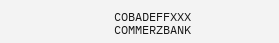COBADEFFXXX COMMERZBANK